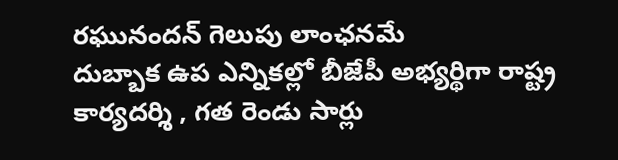రఘునందన్ గెలుపు లాంఛనమే
దుబ్బాక ఉప ఎన్నికల్లో బీజేపీ అభ్యర్థిగా రాష్ట్ర కార్యదర్శి , గత రెండు సార్లు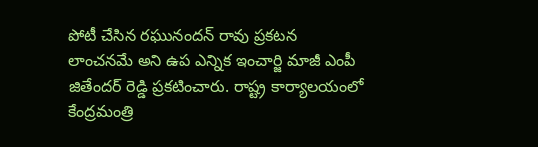పోటీ చేసిన రఘునందన్ రావు ప్రకటన లాంచనమే అని ఉప ఎన్నిక ఇంచార్జి మాజీ ఎంపీ జితేందర్ రెడ్డి ప్రకటించారు. రాష్ట్ర కార్యాలయంలో కేంద్రమంత్రి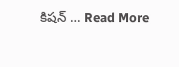కిషన్ … Read More